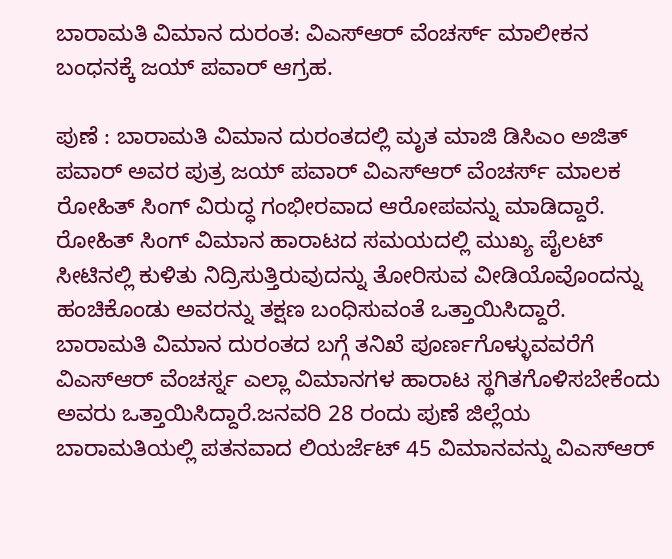ಬಾರಾಮತಿ ವಿಮಾನ ದುರಂತ: ವಿಎಸ್ಆರ್ ವೆಂಚರ್ಸ್ ಮಾಲೀಕನ ಬಂಧನಕ್ಕೆ ಜಯ್ ಪವಾರ್ ಆಗ್ರಹ.

ಪುಣೆ : ಬಾರಾಮತಿ ವಿಮಾನ ದುರಂತದಲ್ಲಿ ಮೃತ ಮಾಜಿ ಡಿಸಿಎಂ ಅಜಿತ್ ಪವಾರ್ ಅವರ ಪುತ್ರ ಜಯ್ ಪವಾರ್ ವಿಎಸ್ಆರ್ ವೆಂಚರ್ಸ್ ಮಾಲಕ ರೋಹಿತ್ ಸಿಂಗ್ ವಿರುದ್ಧ ಗಂಭೀರವಾದ ಆರೋಪವನ್ನು ಮಾಡಿದ್ದಾರೆ. ರೋಹಿತ್ ಸಿಂಗ್ ವಿಮಾನ ಹಾರಾಟದ ಸಮಯದಲ್ಲಿ ಮುಖ್ಯ ಪೈಲಟ್ ಸೀಟಿನಲ್ಲಿ ಕುಳಿತು ನಿದ್ರಿಸುತ್ತಿರುವುದನ್ನು ತೋರಿಸುವ ವೀಡಿಯೊವೊಂದನ್ನು ಹಂಚಿಕೊಂಡು ಅವರನ್ನು ತಕ್ಷಣ ಬಂಧಿಸುವಂತೆ ಒತ್ತಾಯಿಸಿದ್ದಾರೆ.
ಬಾರಾಮತಿ ವಿಮಾನ ದುರಂತದ ಬಗ್ಗೆ ತನಿಖೆ ಪೂರ್ಣಗೊಳ್ಳುವವರೆಗೆ ವಿಎಸ್ಆರ್ ವೆಂಚರ್ಸ್ನ ಎಲ್ಲಾ ವಿಮಾನಗಳ ಹಾರಾಟ ಸ್ಥಗಿತಗೊಳಿಸಬೇಕೆಂದು ಅವರು ಒತ್ತಾಯಿಸಿದ್ದಾರೆ.ಜನವರಿ 28 ರಂದು ಪುಣೆ ಜಿಲ್ಲೆಯ ಬಾರಾಮತಿಯಲ್ಲಿ ಪತನವಾದ ಲಿಯರ್ಜೆಟ್ 45 ವಿಮಾನವನ್ನು ವಿಎಸ್ಆರ್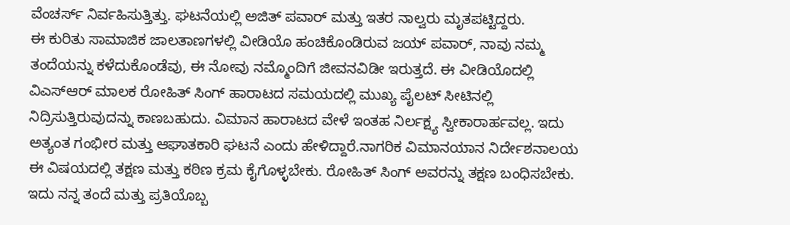ವೆಂಚರ್ಸ್ ನಿರ್ವಹಿಸುತ್ತಿತ್ತು. ಘಟನೆಯಲ್ಲಿ ಅಜಿತ್ ಪವಾರ್ ಮತ್ತು ಇತರ ನಾಲ್ವರು ಮೃತಪಟ್ಟಿದ್ದರು.
ಈ ಕುರಿತು ಸಾಮಾಜಿಕ ಜಾಲತಾಣಗಳಲ್ಲಿ ವೀಡಿಯೊ ಹಂಚಿಕೊಂಡಿರುವ ಜಯ್ ಪವಾರ್, ನಾವು ನಮ್ಮ ತಂದೆಯನ್ನು ಕಳೆದುಕೊಂಡೆವು, ಈ ನೋವು ನಮ್ಮೊಂದಿಗೆ ಜೀವನವಿಡೀ ಇರುತ್ತದೆ. ಈ ವೀಡಿಯೊದಲ್ಲಿ ವಿಎಸ್ಆರ್ ಮಾಲಕ ರೋಹಿತ್ ಸಿಂಗ್ ಹಾರಾಟದ ಸಮಯದಲ್ಲಿ ಮುಖ್ಯ ಪೈಲಟ್ ಸೀಟಿನಲ್ಲಿ ನಿದ್ರಿಸುತ್ತಿರುವುದನ್ನು ಕಾಣಬಹುದು. ವಿಮಾನ ಹಾರಾಟದ ವೇಳೆ ಇಂತಹ ನಿರ್ಲಕ್ಷ್ಯ ಸ್ವೀಕಾರಾರ್ಹವಲ್ಲ. ಇದು ಅತ್ಯಂತ ಗಂಭೀರ ಮತ್ತು ಆಘಾತಕಾರಿ ಘಟನೆ ಎಂದು ಹೇಳಿದ್ದಾರೆ.ನಾಗರಿಕ ವಿಮಾನಯಾನ ನಿರ್ದೇಶನಾಲಯ ಈ ವಿಷಯದಲ್ಲಿ ತಕ್ಷಣ ಮತ್ತು ಕಠಿಣ ಕ್ರಮ ಕೈಗೊಳ್ಳಬೇಕು. ರೋಹಿತ್ ಸಿಂಗ್ ಅವರನ್ನು ತಕ್ಷಣ ಬಂಧಿಸಬೇಕು. ಇದು ನನ್ನ ತಂದೆ ಮತ್ತು ಪ್ರತಿಯೊಬ್ಬ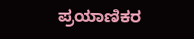ಪ್ರಯಾಣಿಕರ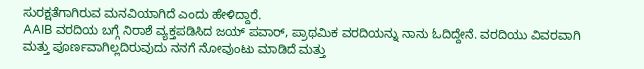ಸುರಕ್ಷತೆಗಾಗಿರುವ ಮನವಿಯಾಗಿದೆ ಎಂದು ಹೇಳಿದ್ದಾರೆ.
AAIB ವರದಿಯ ಬಗ್ಗೆ ನಿರಾಶೆ ವ್ಯಕ್ತಪಡಿಸಿದ ಜಯ್ ಪವಾರ್, ಪ್ರಾಥಮಿಕ ವರದಿಯನ್ನು ನಾನು ಓದಿದ್ದೇನೆ. ವರದಿಯು ವಿವರವಾಗಿ ಮತ್ತು ಪೂರ್ಣವಾಗಿಲ್ಲದಿರುವುದು ನನಗೆ ನೋವುಂಟು ಮಾಡಿದೆ ಮತ್ತು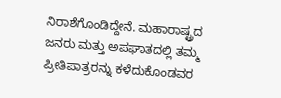ನಿರಾಶೆಗೊಂಡಿದ್ದೇನೆ. ಮಹಾರಾಷ್ಟ್ರದ ಜನರು ಮತ್ತು ಅಪಘಾತದಲ್ಲಿ ತಮ್ಮ ಪ್ರೀತಿಪಾತ್ರರನ್ನು ಕಳೆದುಕೊಂಡವರ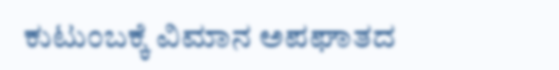ಕುಟುಂಬಕ್ಕೆ ವಿಮಾನ ಅಪಘಾತದ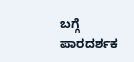ಬಗ್ಗೆ ಪಾರದರ್ಶಕ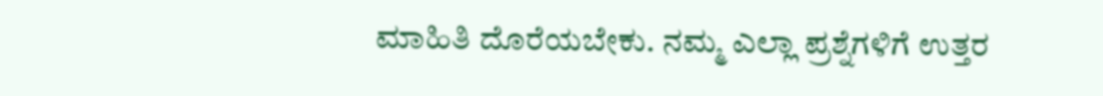ಮಾಹಿತಿ ದೊರೆಯಬೇಕು. ನಮ್ಮ ಎಲ್ಲಾ ಪ್ರಶ್ನೆಗಳಿಗೆ ಉತ್ತರ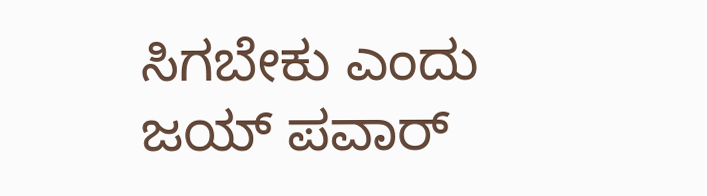ಸಿಗಬೇಕು ಎಂದು ಜಯ್ ಪವಾರ್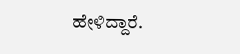ಹೇಳಿದ್ದಾರೆ.